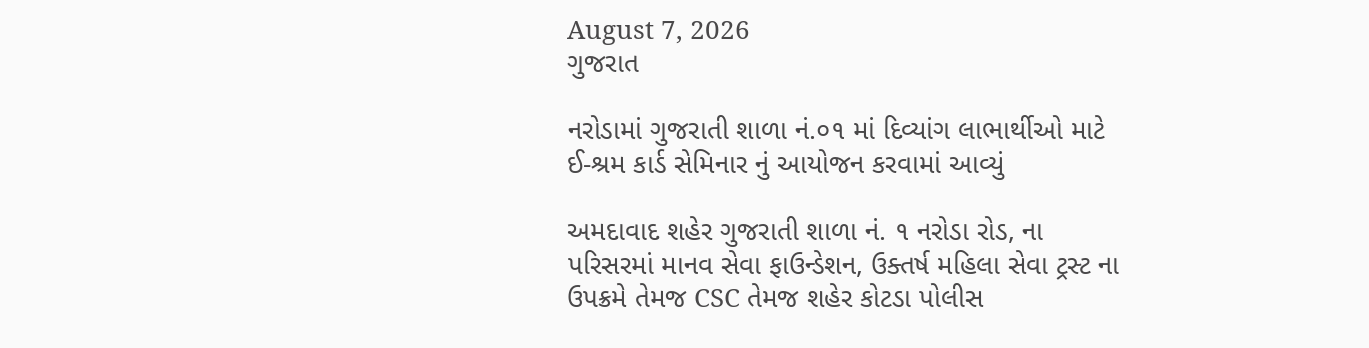August 7, 2026
ગુજરાત

નરોડામાં ગુજરાતી શાળા નં.૦૧ માં દિવ્યાંગ લાભાર્થીઓ માટે ઈ-શ્રમ કાર્ડ સેમિનાર નું આયોજન કરવામાં આવ્યું

અમદાવાદ શહેર ગુજરાતી શાળા નં. ૧ નરોડા રોડ, ના પરિસરમાં માનવ સેવા ફાઉન્ડેશન, ઉક્તર્ષ મહિલા સેવા ટ્રસ્ટ ના ઉપક્રમે તેમજ CSC તેમજ શહેર કોટડા પોલીસ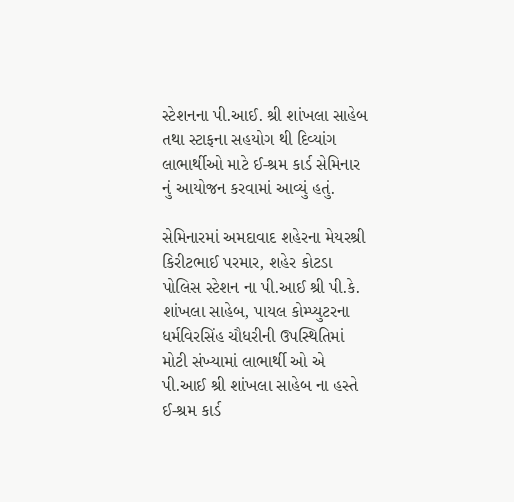સ્ટેશનના પી.આઈ. શ્રી શાંખલા સાહેબ તથા સ્ટાફના સહયોગ થી દિવ્યાંગ લાભાર્થીઓ માટે ઈ-શ્રમ કાર્ડ સેમિનાર નું આયોજન કરવામાં આવ્યું હતું.

સેમિનારમાં અમદાવાદ શહેરના મેયરશ્રી કિરીટભાઈ પરમાર, શહેર કોટડા પોલિસ સ્ટેશન ના પી.આઈ શ્રી પી.કે. શાંખલા સાહેબ, પાયલ કોમ્પ્યુટરના ધર્મવિરસિંહ ચૌધરીની ઉપસ્થિતિમાં મોટી સંખ્યામાં લાભાર્થી ઓ એ પી.આઈ શ્રી શાંખલા સાહેબ ના હસ્તે ઈ-શ્રમ કાર્ડ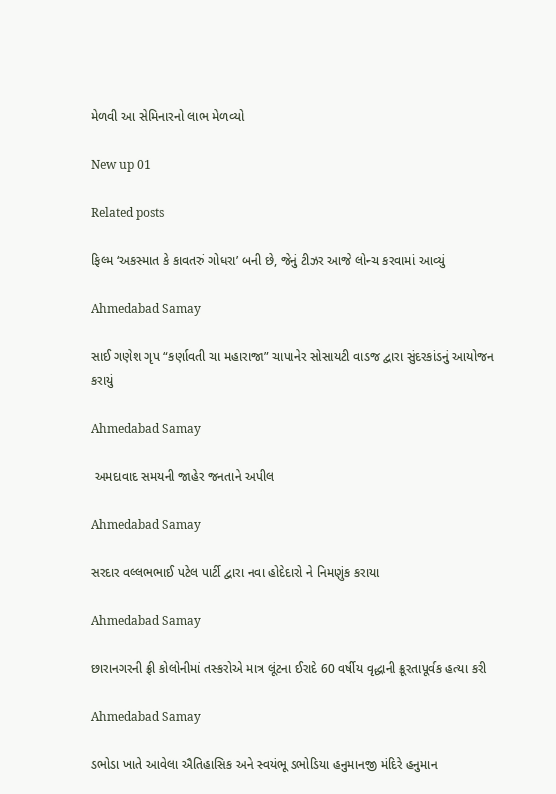મેળવી આ સેમિનારનો લાભ મેળવ્યો

New up 01

Related posts

ફિલ્મ ‘અકસ્માત કે કાવતરું ગોધરા’ બની છે, જેનું ટીઝર આજે લોન્ચ કરવામાં આવ્યું

Ahmedabad Samay

સાઈ ગણેશ ગૃપ “કર્ણાવતી ચા મહારાજા” ચાપાનેર સોસાયટી વાડજ દ્વારા સુંદરકાંડનું આયોજન કરાયું

Ahmedabad Samay

 અમદાવાદ સમયની જાહેર જનતાને અપીલ

Ahmedabad Samay

સરદાર વલ્લભભાઈ પટેલ પાર્ટી દ્વારા નવા હોદેદારો ને નિમણુંક કરાયા

Ahmedabad Samay

છારાનગરની ફ્રી કોલોનીમાં તસ્કરોએ માત્ર લૂંટના ઈરાદે 60 વર્ષીય વૃદ્ધાની ક્રૂરતાપૂર્વક હત્યા કરી

Ahmedabad Samay

ડભોડા ખાતે આવેલા ઐતિહાસિક અને સ્વયંભૂ ડભોડિયા હનુમાનજી મંદિરે હનુમાન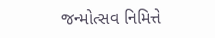જન્મોત્સવ નિમિત્તે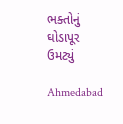ભક્તોનું ઘોડાપૂર ઉમટ્યું

Ahmedabad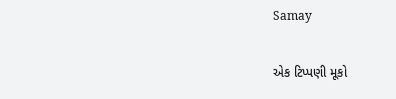Samay

એક ટિપ્પણી મૂકો